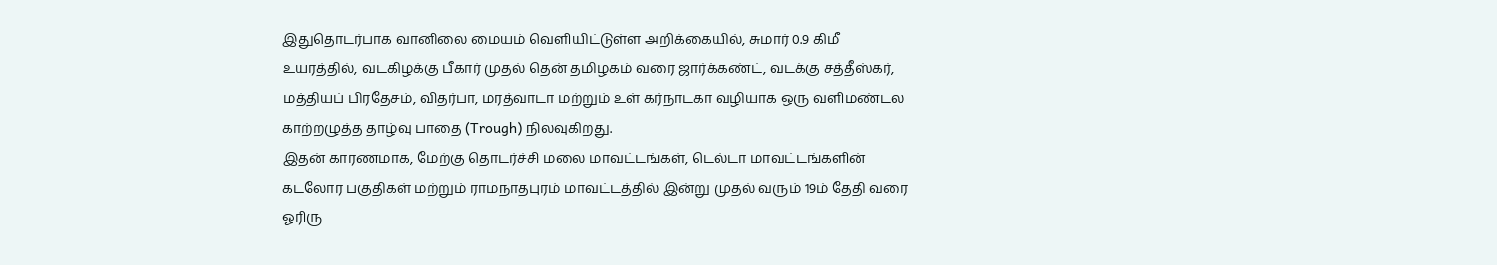இதுதொடர்பாக வானிலை மையம் வெளியிட்டுள்ள அறிக்கையில், சுமார் 0.9 கிமீ உயரத்தில், வடகிழக்கு பீகார் முதல் தென் தமிழகம் வரை ஜார்க்கண்ட், வடக்கு சத்தீஸ்கர், மத்தியப் பிரதேசம், விதர்பா, மரத்வாடா மற்றும் உள் கர்நாடகா வழியாக ஒரு வளிமண்டல காற்றழுத்த தாழ்வு பாதை (Trough) நிலவுகிறது.
இதன் காரணமாக, மேற்கு தொடர்ச்சி மலை மாவட்டங்கள், டெல்டா மாவட்டங்களின் கடலோர பகுதிகள் மற்றும் ராமநாதபுரம் மாவட்டத்தில் இன்று முதல் வரும் 19ம் தேதி வரை ஓரிரு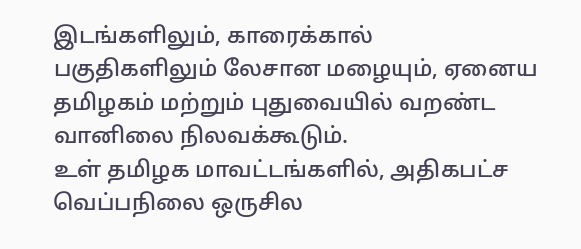இடங்களிலும், காரைக்கால் பகுதிகளிலும் லேசான மழையும், ஏனைய தமிழகம் மற்றும் புதுவையில் வறண்ட வானிலை நிலவக்கூடும்.
உள் தமிழக மாவட்டங்களில், அதிகபட்ச வெப்பநிலை ஒருசில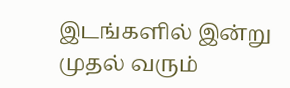இடங்களில் இன்று முதல் வரும்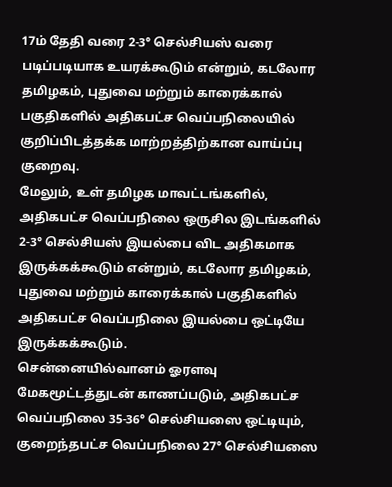17ம் தேதி வரை 2-3° செல்சியஸ் வரை படிப்படியாக உயரக்கூடும் என்றும், கடலோர தமிழகம், புதுவை மற்றும் காரைக்கால் பகுதிகளில் அதிகபட்ச வெப்பநிலையில் குறிப்பிடத்தக்க மாற்றத்திற்கான வாய்ப்பு குறைவு.
மேலும், உள் தமிழக மாவட்டங்களில், அதிகபட்ச வெப்பநிலை ஒருசில இடங்களில் 2-3° செல்சியஸ் இயல்பை விட அதிகமாக இருக்கக்கூடும் என்றும், கடலோர தமிழகம், புதுவை மற்றும் காரைக்கால் பகுதிகளில் அதிகபட்ச வெப்பநிலை இயல்பை ஒட்டியே இருக்கக்கூடும்.
சென்னையில்வானம் ஓரளவு மேகமூட்டத்துடன் காணப்படும், அதிகபட்ச வெப்பநிலை 35-36° செல்சியஸை ஒட்டியும், குறைந்தபட்ச வெப்பநிலை 27° செல்சியஸை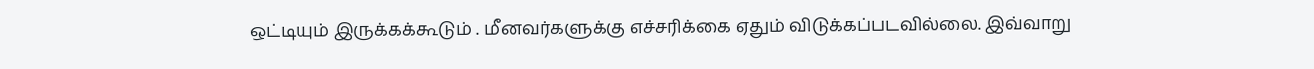ஒட்டியும் இருக்கக்கூடும் . மீனவர்களுக்கு எச்சரிக்கை ஏதும் விடுக்கப்படவில்லை. இவ்வாறு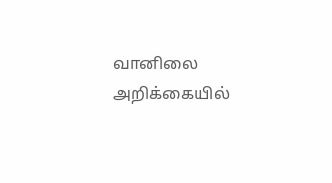வானிலை அறிக்கையில்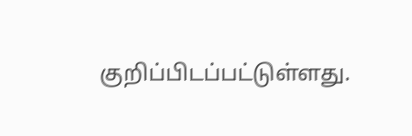குறிப்பிடப்பட்டுள்ளது.